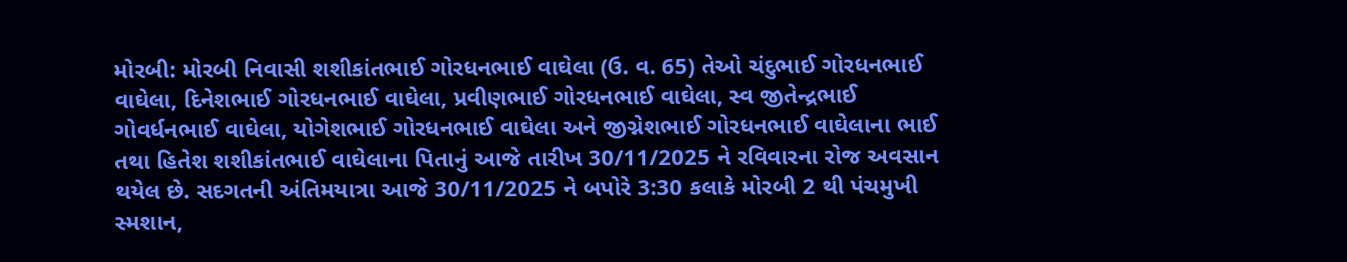મોરબી: મોરબી નિવાસી શશીકાંતભાઈ ગોરધનભાઈ વાઘેલા (ઉ. વ. 65) તેઓ ચંદુભાઈ ગોરધનભાઈ વાઘેલા, દિનેશભાઈ ગોરધનભાઈ વાઘેલા, પ્રવીણભાઈ ગોરધનભાઈ વાઘેલા, સ્વ જીતેન્દ્રભાઈ ગોવર્ધનભાઈ વાઘેલા, યોગેશભાઈ ગોરધનભાઈ વાઘેલા અને જીગ્નેશભાઈ ગોરધનભાઈ વાઘેલાના ભાઈ તથા હિતેશ શશીકાંતભાઈ વાઘેલાના પિતાનું આજે તારીખ 30/11/2025 ને રવિવારના રોજ અવસાન થયેલ છે. સદગતની અંતિમયાત્રા આજે 30/11/2025 ને બપોરે 3:30 કલાકે મોરબી 2 થી પંચમુખી સ્મશાન,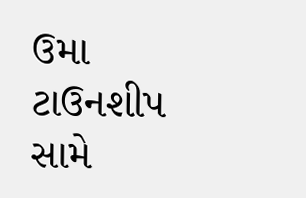ઉમા ટાઉનશીપ સામે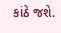કાંઠે જશે.